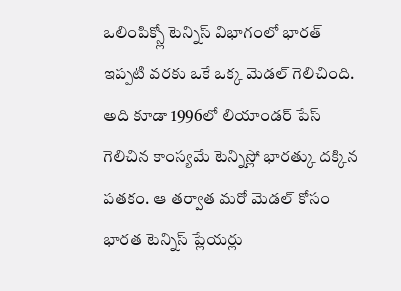ఒలింపిక్స్లో టెన్నిస్ విభాగంలో భారత్ ఇప్పటి వరకు ఒకే ఒక్క మెడల్ గెలిచింది. అది కూడా 1996లో లియాండర్ పేస్ గెలిచిన కాంస్యమే టెన్నిస్లో భారత్కు దక్కిన పతకం. ఆ తర్వాత మరో మెడల్ కోసం భారత టెన్నిస్ ప్లేయర్లు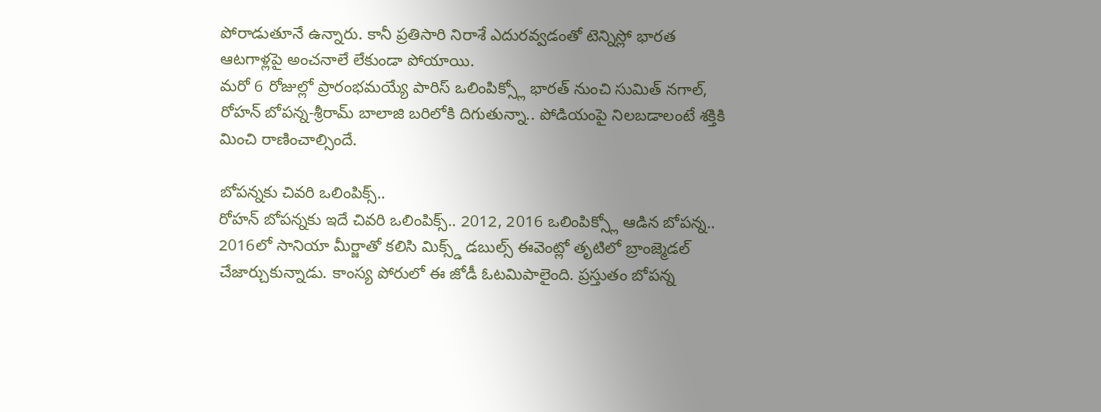పోరాడుతూనే ఉన్నారు. కానీ ప్రతిసారి నిరాశే ఎదురవ్వడంతో టెన్నిస్లో భారత ఆటగాళ్లపై అంచనాలే లేకుండా పోయాయి.
మరో 6 రోజుల్లో ప్రారంభమయ్యే పారిస్ ఒలింపిక్స్లో భారత్ నుంచి సుమిత్ నగాల్, రోహన్ బోపన్న-శ్రీరామ్ బాలాజి బరిలోకి దిగుతున్నా.. పోడియంపై నిలబడాలంటే శక్తికి మించి రాణించాల్సిందే.

బోపన్నకు చివరి ఒలింపిక్స్..
రోహన్ బోపన్నకు ఇదే చివరి ఒలింపిక్స్.. 2012, 2016 ఒలింపిక్స్లో ఆడిన బోపన్న.. 2016లో సానియా మీర్జాతో కలిసి మిక్స్డ్ డబుల్స్ ఈవెంట్లో తృటిలో బ్రాంజ్మెడల్ చేజార్చుకున్నాడు. కాంస్య పోరులో ఈ జోడీ ఓటమిపాలైంది. ప్రస్తుతం బోపన్న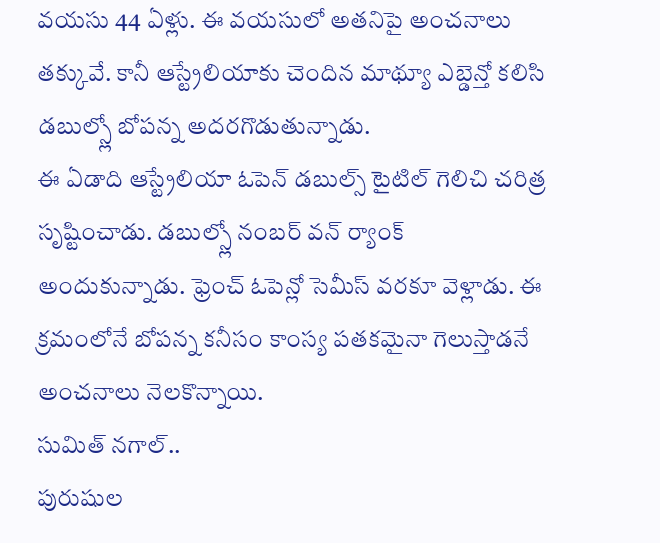వయసు 44 ఏళ్లు. ఈ వయసులో అతనిపై అంచనాలు తక్కువే. కానీ ఆస్ట్రేలియాకు చెందిన మాథ్యూ ఎబ్డెన్తో కలిసి డబుల్స్లో బోపన్న అదరగొడుతున్నాడు.
ఈ ఏడాది ఆస్ట్రేలియా ఓపెన్ డబుల్స్ టైటిల్ గెలిచి చరిత్ర సృష్టించాడు. డబుల్స్లో నంబర్ వన్ ర్యాంక్ అందుకున్నాడు. ఫ్రెంచ్ ఓపెన్లో సెమీస్ వరకూ వెళ్లాడు. ఈ క్రమంలోనే బోపన్న కనీసం కాంస్య పతకమైనా గెలుస్తాడనే అంచనాలు నెలకొన్నాయి.
సుమిత్ నగాల్..
పురుషుల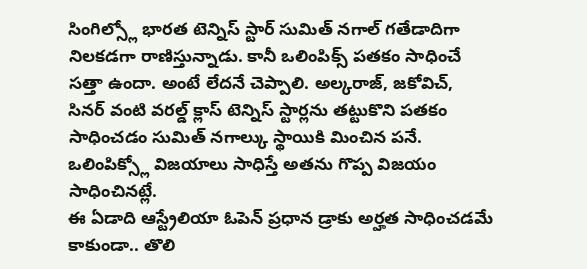సింగిల్స్లో భారత టెన్నిస్ స్టార్ సుమిత్ నగాల్ గతేడాదిగా నిలకడగా రాణిస్తున్నాడు. కానీ ఒలింపిక్స్ పతకం సాధించే సత్తా ఉందా. అంటే లేదనే చెప్పాలి. అల్కరాజ్, జకోవిచ్, సినర్ వంటి వరల్డ్ క్లాస్ టెన్నిస్ స్టార్లను తట్టుకొని పతకం సాధించడం సుమిత్ నగాల్కు స్థాయికి మించిన పనే. ఒలింపిక్స్లో విజయాలు సాధిస్తే అతను గొప్ప విజయం సాధించినట్లే.
ఈ ఏడాది ఆస్ట్రేలియా ఓపెన్ ప్రధాన డ్రాకు అర్హత సాధించడమే కాకుండా.. తొలి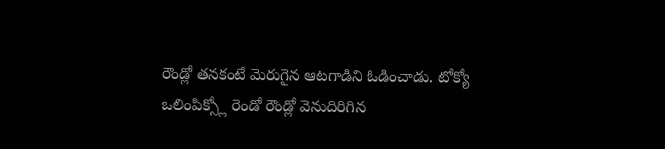రౌండ్లో తనకంటే మెరుగైన ఆటగాడిని ఓడించాడు. టోక్యో ఒలింపిక్స్లో రెండో రౌండ్లో వెనుదిరిగిన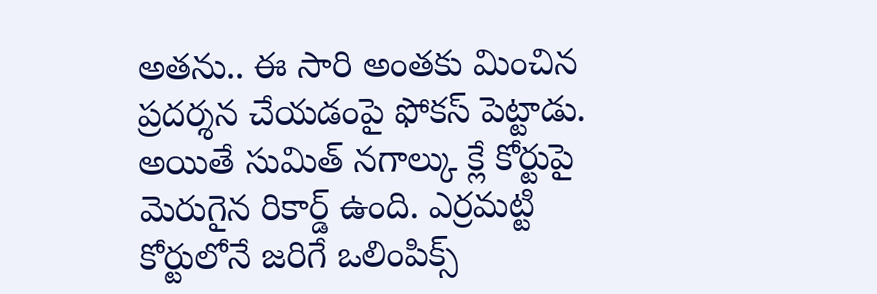అతను.. ఈ సారి అంతకు మించిన ప్రదర్శన చేయడంపై ఫోకస్ పెట్టాడు. అయితే సుమిత్ నగాల్కు క్లే కోర్టుపై మెరుగైన రికార్డ్ ఉంది. ఎర్రమట్టి కోర్టులోనే జరిగే ఒలింపిక్స్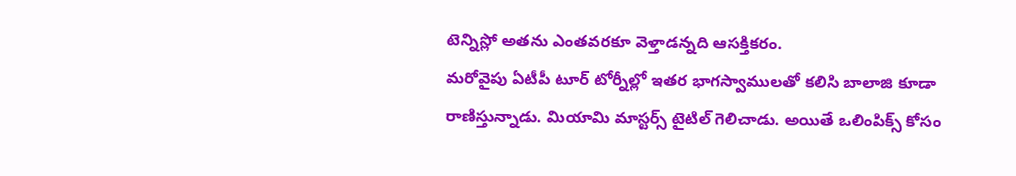టెన్నిస్లో అతను ఎంతవరకూ వెళ్తాడన్నది ఆసక్తికరం.
మరోవైపు ఏటీపీ టూర్ టోర్నీల్లో ఇతర భాగస్వాములతో కలిసి బాలాజి కూడా రాణిస్తున్నాడు. మియామి మాస్టర్స్ టైటిల్ గెలిచాడు. అయితే ఒలింపిక్స్ కోసం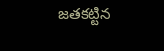జతకట్టిన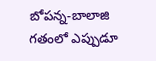బోపన్న-బాలాజి గతంలో ఎప్పుడూ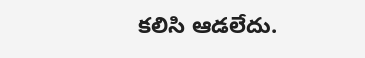కలిసి ఆడలేదు.